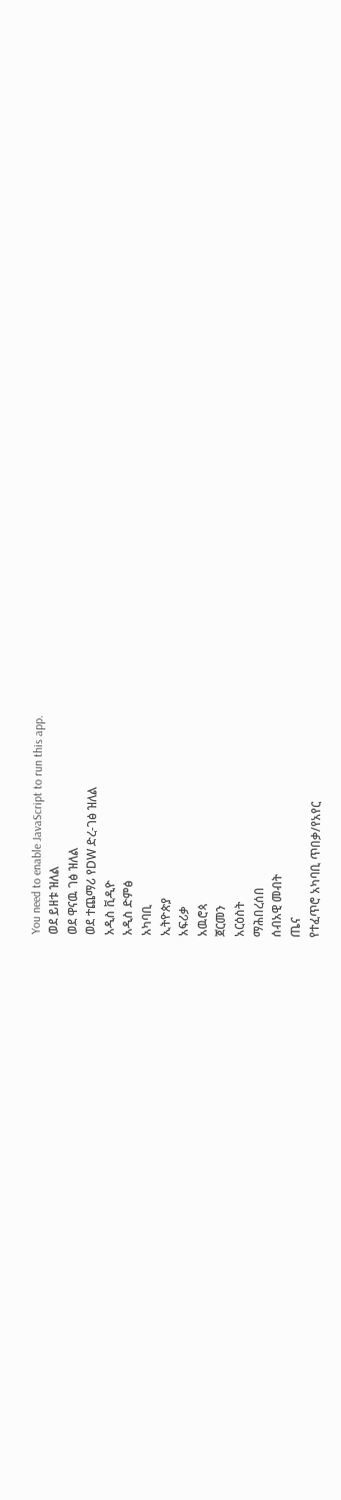You need to enable JavaScript to run this app.
ወደ ይዘቱ ዝለል
ወደ ዋናዉ ገፅ ዝለል
ወደ ተጨማሪ የDW ድረ-ገፅ ዝለል
አዲስ ቪዲዮ
አዲስ ድምፅ
አካባቢ
ኢትዮጵያ
አፍሪቃ
አዉሮጳ
ጀርመን
አርዕስት
ማሕበረሰበ
ሰብአዊ መብት
ጤና
የተፈጥሮ አካባቢ ጥበቃ/የአየር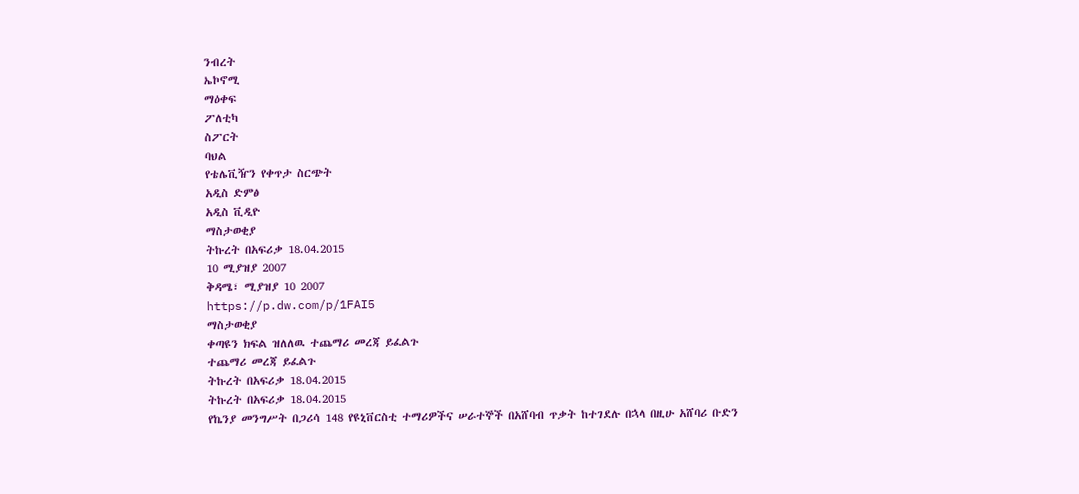ንብረት
ኤኮኖሚ
ማዕቀፍ
ፖለቲካ
ስፖርት
ባህል
የቴሌቪዥን የቀጥታ ስርጭት
አዲስ ድምፅ
አዲስ ቪዲዮ
ማስታወቂያ
ትኩረት በአፍሪቃ 18.04.2015
10 ሚያዝያ 2007
ቅዳሜ፣ ሚያዝያ 10 2007
https://p.dw.com/p/1FAI5
ማስታወቂያ
ቀጣዩን ክፍል ዝለለዉ ተጨማሪ መረጃ ይፈልጉ
ተጨማሪ መረጃ ይፈልጉ
ትኩረት በአፍሪቃ 18.04.2015
ትኩረት በአፍሪቃ 18.04.2015
የኬንያ መንግሥት በጋሪሳ 148 የዩኒቨርስቲ ተማሪዎችና ሠራተኞች በአሸባብ ጥቃት ከተገደሉ በኋላ በዚሁ አሸባሪ ቡድን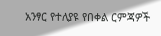አንፃር የተለያዩ የበቀል ርምጃዎች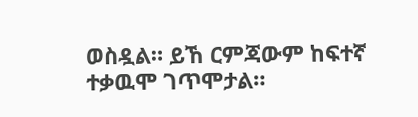ወስዷል። ይኸ ርምጃውም ከፍተኛ ተቃዉሞ ገጥሞታል።